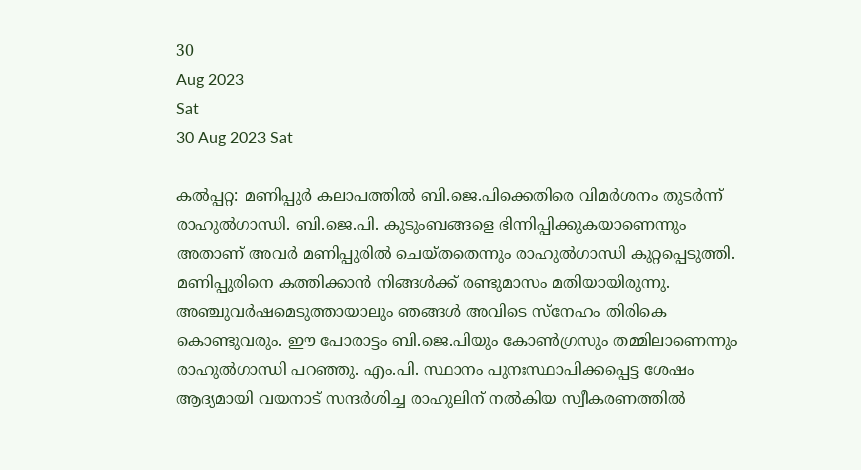30
Aug 2023
Sat
30 Aug 2023 Sat

കല്‍പ്പറ്റ: മണിപ്പുര്‍ കലാപത്തില്‍ ബി.ജെ.പിക്കെതിരെ വിമര്‍ശനം തുടര്‍ന്ന് രാഹുല്‍ഗാന്ധി. ബി.ജെ.പി. കുടുംബങ്ങളെ ഭിന്നിപ്പിക്കുകയാണെന്നും അതാണ് അവര്‍ മണിപ്പുരില്‍ ചെയ്തതെന്നും രാഹുല്‍ഗാന്ധി കുറ്റപ്പെടുത്തി. മണിപ്പുരിനെ കത്തിക്കാന്‍ നിങ്ങള്‍ക്ക് രണ്ടുമാസം മതിയായിരുന്നു. അഞ്ചുവര്‍ഷമെടുത്തായാലും ഞങ്ങള്‍ അവിടെ സ്നേഹം തിരികെ കൊണ്ടുവരും. ഈ പോരാട്ടം ബി.ജെ.പിയും കോണ്‍ഗ്രസും തമ്മിലാണെന്നും രാഹുല്‍ഗാന്ധി പറഞ്ഞു. എം.പി. സ്ഥാനം പുനഃസ്ഥാപിക്കപ്പെട്ട ശേഷം ആദ്യമായി വയനാട് സന്ദര്‍ശിച്ച രാഹുലിന് നല്‍കിയ സ്വീകരണത്തില്‍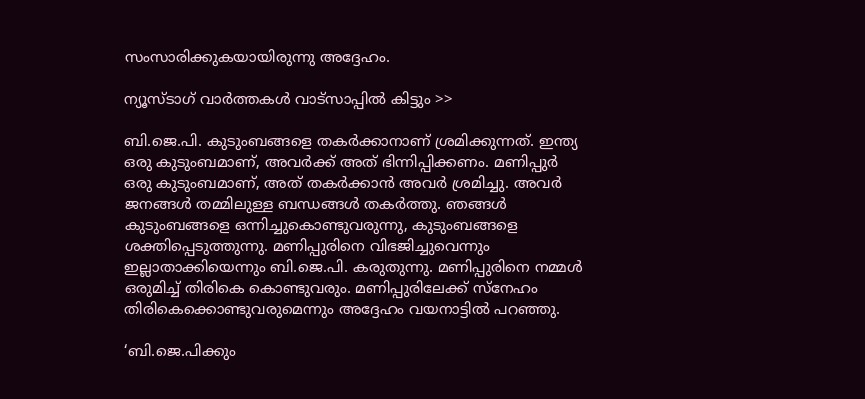സംസാരിക്കുകയായിരുന്നു അദ്ദേഹം.

ന്യൂസ്ടാഗ് വാര്‍ത്തകള്‍ വാട്‌സാപ്പില്‍ കിട്ടും >>

ബി.ജെ.പി. കുടുംബങ്ങളെ തകര്‍ക്കാനാണ് ശ്രമിക്കുന്നത്. ഇന്ത്യ ഒരു കുടുംബമാണ്, അവര്‍ക്ക് അത് ഭിന്നിപ്പിക്കണം. മണിപ്പുര്‍ ഒരു കുടുംബമാണ്, അത് തകര്‍ക്കാന്‍ അവര്‍ ശ്രമിച്ചു. അവര്‍ ജനങ്ങള്‍ തമ്മിലുള്ള ബന്ധങ്ങള്‍ തകര്‍ത്തു. ഞങ്ങള്‍ കുടുംബങ്ങളെ ഒന്നിച്ചുകൊണ്ടുവരുന്നു, കുടുംബങ്ങളെ ശക്തിപ്പെടുത്തുന്നു. മണിപ്പുരിനെ വിഭജിച്ചുവെന്നും ഇല്ലാതാക്കിയെന്നും ബി.ജെ.പി. കരുതുന്നു. മണിപ്പുരിനെ നമ്മള്‍ ഒരുമിച്ച് തിരികെ കൊണ്ടുവരും. മണിപ്പുരിലേക്ക് സ്നേഹം തിരികെക്കൊണ്ടുവരുമെന്നും അദ്ദേഹം വയനാട്ടില്‍ പറഞ്ഞു.

‘ബി.ജെ.പിക്കും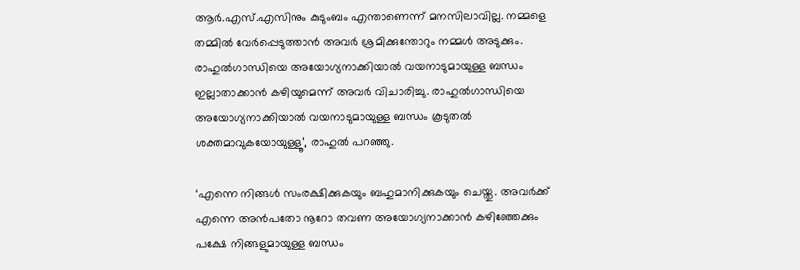ആര്‍.എസ്.എസിനും കുടുംബം എന്താണെന്ന് മനസിലാവില്ല. നമ്മളെ തമ്മില്‍ വേര്‍പ്പെടുത്താന്‍ അവര്‍ ശ്രമിക്കുന്തോറും നമ്മള്‍ അടുക്കും. രാഹുല്‍ഗാന്ധിയെ അയോഗ്യനാക്കിയാല്‍ വയനാടുമായുള്ള ബന്ധം ഇല്ലാതാക്കാന്‍ കഴിയുമെന്ന് അവര്‍ വിചാരിച്ചു. രാഹുല്‍ഗാന്ധിയെ അയോഗ്യനാക്കിയാല്‍ വയനാടുമായുള്ള ബന്ധം കൂടുതല്‍ ശക്തമാവുകയോയുള്ളൂ’, രാഹുല്‍ പറഞ്ഞു.

‘എന്നെ നിങ്ങള്‍ സംരക്ഷിക്കുകയും ബഹുമാനിക്കുകയും ചെയ്തു. അവര്‍ക്ക് എന്നെ അന്‍പതോ നൂറോ തവണ അയോഗ്യനാക്കാന്‍ കഴിഞ്ഞേക്കും പക്ഷേ നിങ്ങളുമായുള്ള ബന്ധം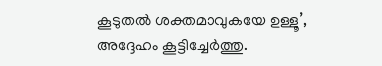കൂടുതല്‍ ശക്തമാവുകയേ ഉള്ളൂ’, അദ്ദേഹം കൂട്ടിച്ചേര്‍ത്തു.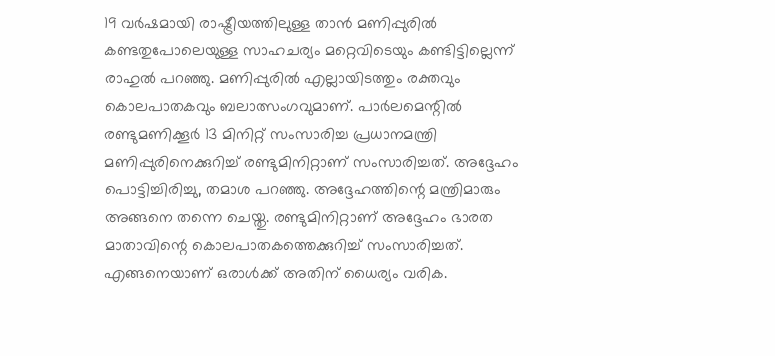19 വര്‍ഷമായി രാഷ്ട്രീയത്തിലുള്ള താന്‍ മണിപ്പുരില്‍ കണ്ടതുപോലെയുള്ള സാഹചര്യം മറ്റെവിടെയും കണ്ടിട്ടില്ലെന്ന് രാഹുല്‍ പറഞ്ഞു. മണിപ്പുരില്‍ എല്ലായിടത്തും രക്തവും കൊലപാതകവും ബലാത്സംഗവുമാണ്. പാര്‍ലമെന്റില്‍ രണ്ടുമണിക്കൂര്‍ 13 മിനിറ്റ് സംസാരിച്ച പ്രധാനമന്ത്രി മണിപ്പുരിനെക്കുറിച്ച് രണ്ടുമിനിറ്റാണ് സംസാരിച്ചത്. അദ്ദേഹം പൊട്ടിച്ചിരിച്ചു, തമാശ പറഞ്ഞു. അദ്ദേഹത്തിന്റെ മന്ത്രിമാരും അങ്ങനെ തന്നെ ചെയ്തു. രണ്ടുമിനിറ്റാണ് അദ്ദേഹം ഭാരത മാതാവിന്റെ കൊലപാതകത്തെക്കുറിച്ച് സംസാരിച്ചത്. എങ്ങനെയാണ് ഒരാള്‍ക്ക് അതിന് ധൈര്യം വരിക.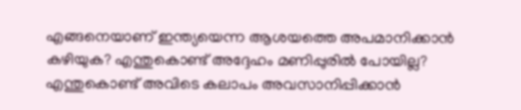എങ്ങനെയാണ് ഇന്ത്യയെന്ന ആശയത്തെ അപമാനിക്കാന്‍ കഴിയുക? എന്തുകൊണ്ട് അദ്ദേഹം മണിപ്പുരില്‍ പോയില്ല? എന്തുകൊണ്ട് അവിടെ കലാപം അവസാനിപ്പിക്കാന്‍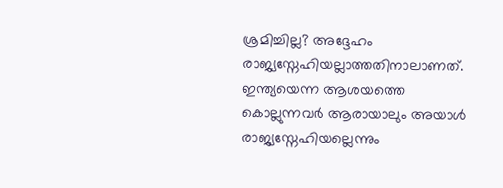ശ്രമിച്ചില്ല? അദ്ദേഹം രാജ്യസ്നേഹിയല്ലാത്തതിനാലാണത്. ഇന്ത്യയെന്ന ആശയത്തെ കൊല്ലുന്നവര്‍ ആരായാലും അയാള്‍ രാജ്യസ്നേഹിയല്ലെന്നും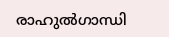രാഹുല്‍ഗാന്ധി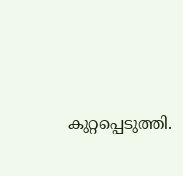കുറ്റപ്പെടുത്തി.